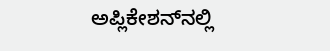ಅಪ್ಲಿಕೇಶನ್‌ನಲ್ಲಿ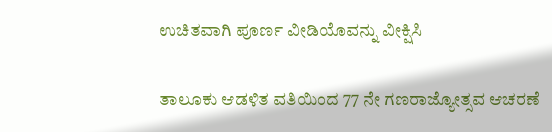ಉಚಿತವಾಗಿ ಪೂರ್ಣ ವೀಡಿಯೊವನ್ನು ವೀಕ್ಷಿಸಿ

ತಾಲೂಕು ಆಡಳಿತ ವತಿಯಿಂದ 77 ನೇ ಗಣರಾಜ್ಯೋತ್ಸವ ಆಚರಣೆ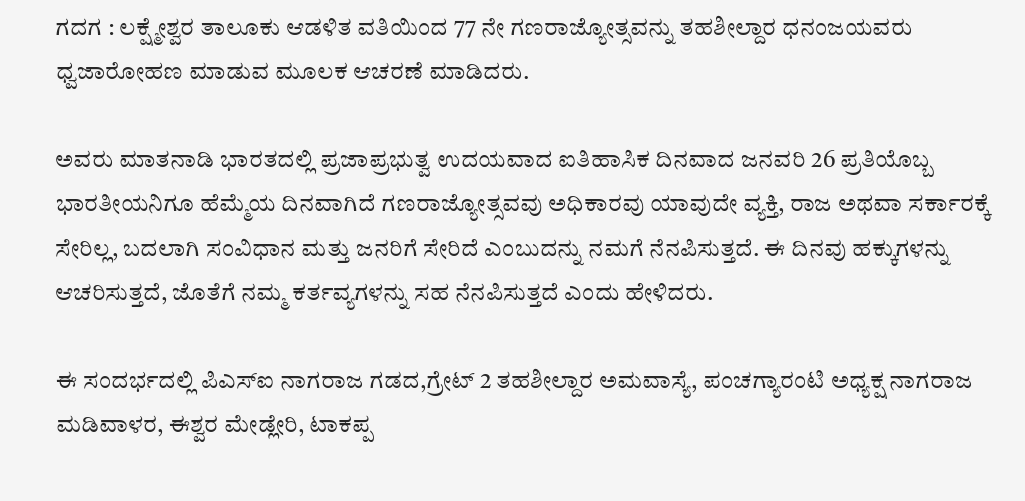ಗದಗ : ಲಕ್ಷ್ಮೇಶ್ವರ ತಾಲೂಕು ಆಡಳಿತ ವತಿಯಿಂದ 77 ನೇ ಗಣರಾಜ್ಯೋತ್ಸವನ್ನು ತಹಶೀಲ್ದಾರ ಧನಂಜಯವರು ಧ್ವಜಾರೋಹಣ ಮಾಡುವ ಮೂಲಕ ಆಚರಣೆ ಮಾಡಿದರು.

ಅವರು ಮಾತನಾಡಿ ಭಾರತದಲ್ಲಿ ಪ್ರಜಾಪ್ರಭುತ್ವ ಉದಯವಾದ ಐತಿಹಾಸಿಕ ದಿನವಾದ ಜನವರಿ 26 ಪ್ರತಿಯೊಬ್ಬ ಭಾರತೀಯನಿಗೂ ಹೆಮ್ಮೆಯ ದಿನವಾಗಿದೆ ಗಣರಾಜ್ಯೋತ್ಸವವು ಅಧಿಕಾರವು ಯಾವುದೇ ವ್ಯಕ್ತಿ, ರಾಜ ಅಥವಾ ಸರ್ಕಾರಕ್ಕೆ ಸೇರಿಲ್ಲ, ಬದಲಾಗಿ ಸಂವಿಧಾನ ಮತ್ತು ಜನರಿಗೆ ಸೇರಿದೆ ಎಂಬುದನ್ನು ನಮಗೆ ನೆನಪಿಸುತ್ತದೆ. ಈ ದಿನವು ಹಕ್ಕುಗಳನ್ನು ಆಚರಿಸುತ್ತದೆ, ಜೊತೆಗೆ ನಮ್ಮ ಕರ್ತವ್ಯಗಳನ್ನು ಸಹ ನೆನಪಿಸುತ್ತದೆ ಎಂದು ಹೇಳಿದರು.

ಈ ಸಂದರ್ಭದಲ್ಲಿ ಪಿಎಸ್ಐ ನಾಗರಾಜ ಗಡದ,ಗ್ರೇಟ್ 2 ತಹಶೀಲ್ದಾರ ಅಮವಾಸ್ಯೆ, ಪಂಚಗ್ಯಾರಂಟಿ ಅಧ್ಯಕ್ಷ ನಾಗರಾಜ ಮಡಿವಾಳರ, ಈಶ್ವರ ಮೇಡ್ಲೇರಿ, ಟಾಕಪ್ಪ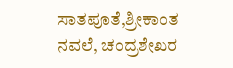ಸಾತಪೂತೆ,ಶ್ರೀಕಾಂತ ನವಲೆ, ಚಂದ್ರಶೇಖರ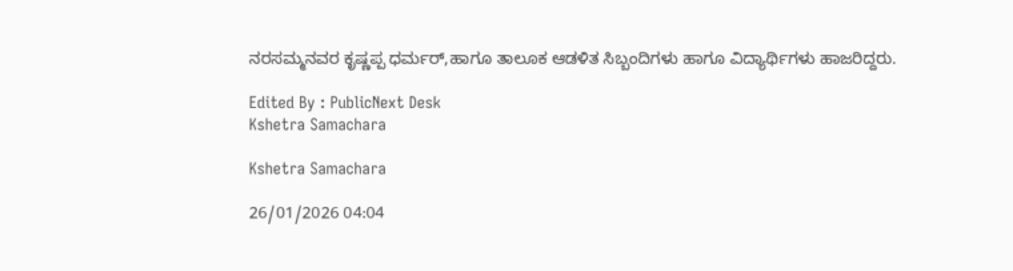ನರಸಮ್ಮನವರ ಕೃಷ್ಣಪ್ಪ ಧರ್ಮರ್,ಹಾಗೂ ತಾಲೂಕ ಆಡಳಿತ ಸಿಬ್ಬಂದಿಗಳು ಹಾಗೂ ವಿದ್ಯಾರ್ಥಿಗಳು ಹಾಜರಿದ್ದರು.

Edited By : PublicNext Desk
Kshetra Samachara

Kshetra Samachara

26/01/2026 04:04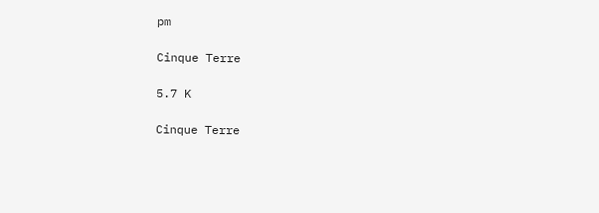pm

Cinque Terre

5.7 K

Cinque Terre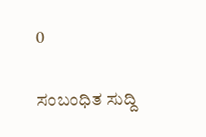0

ಸಂಬಂಧಿತ ಸುದ್ದಿ